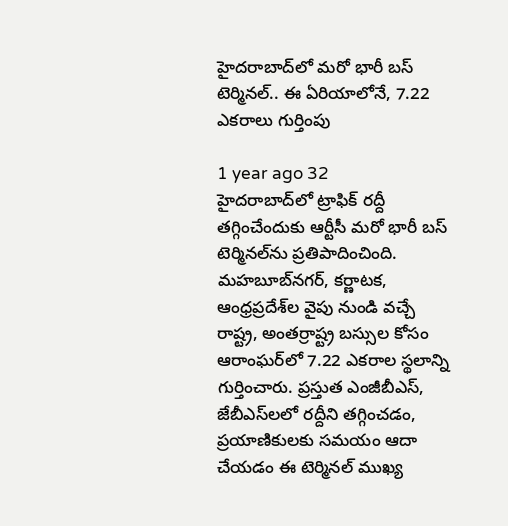హైదరాబాద్‌లో మరో భారీ బస్‌ టెర్మినల్‌.. ఈ ఏరియాలోనే, 7.22 ఎకరాలు గుర్తింపు

1 year ago 32
హైదరాబాద్‌లో ట్రాఫిక్ రద్దీ తగ్గించేందుకు ఆర్టీసీ మరో భారీ బస్‌ టెర్మినల్‌ను ప్రతిపాదించింది. మహబూబ్‌నగర్, కర్ణాటక, ఆంధ్రప్రదేశ్‌ల వైపు నుండి వచ్చే రాష్ట్ర, అంతర్రాష్ట్ర బస్సుల కోసం ఆరాంఘర్‌లో 7.22 ఎకరాల స్థలాన్ని గుర్తించారు. ప్రస్తుత ఎంజీబీఎస్‌, జేబీఎస్‌లలో రద్దీని తగ్గించడం, ప్రయాణికులకు సమయం ఆదా చేయడం ఈ టెర్మినల్ ముఖ్య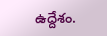ఉద్దేశం.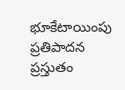భూకేటాయింపు ప్రతిపాదన ప్రస్తుతం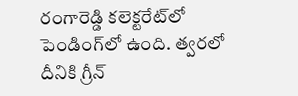రంగారెడ్డి కలెక్టరేట్‌లో పెండింగ్‌లో ఉంది. త్వరలో దీనికి గ్రీన్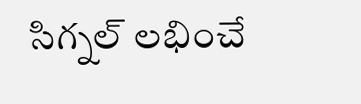సిగ్నల్ లభించే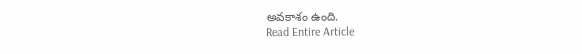అవకాశం ఉంది.
Read Entire Article